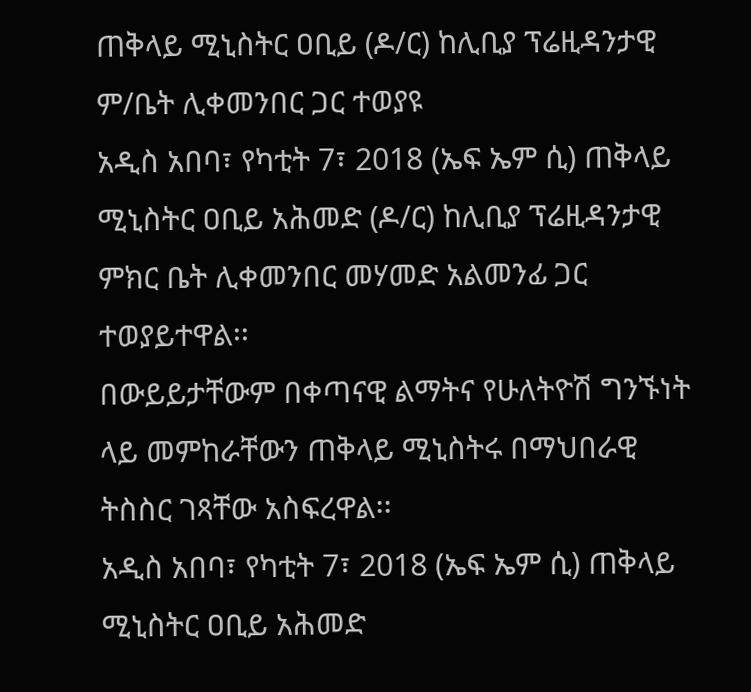ጠቅላይ ሚኒስትር ዐቢይ (ዶ/ር) ከሊቢያ ፕሬዚዳንታዊ ም/ቤት ሊቀመንበር ጋር ተወያዩ
አዲስ አበባ፣ የካቲት 7፣ 2018 (ኤፍ ኤም ሲ) ጠቅላይ ሚኒስትር ዐቢይ አሕመድ (ዶ/ር) ከሊቢያ ፕሬዚዳንታዊ ምክር ቤት ሊቀመንበር መሃመድ አልመንፊ ጋር ተወያይተዋል፡፡
በውይይታቸውም በቀጣናዊ ልማትና የሁለትዮሽ ግንኙነት ላይ መምከራቸውን ጠቅላይ ሚኒስትሩ በማህበራዊ ትስስር ገጻቸው አስፍረዋል፡፡
አዲስ አበባ፣ የካቲት 7፣ 2018 (ኤፍ ኤም ሲ) ጠቅላይ ሚኒስትር ዐቢይ አሕመድ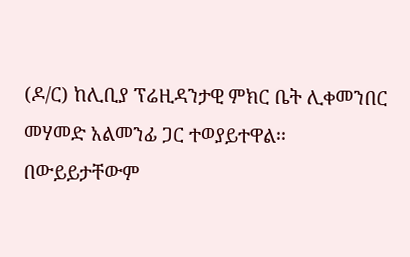(ዶ/ር) ከሊቢያ ፕሬዚዳንታዊ ምክር ቤት ሊቀመንበር መሃመድ አልመንፊ ጋር ተወያይተዋል፡፡
በውይይታቸውም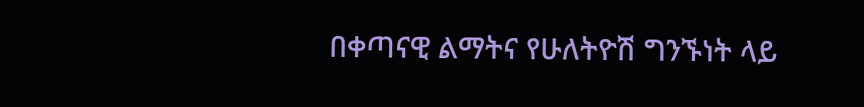በቀጣናዊ ልማትና የሁለትዮሽ ግንኙነት ላይ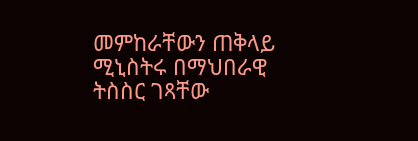መምከራቸውን ጠቅላይ ሚኒስትሩ በማህበራዊ ትስስር ገጻቸው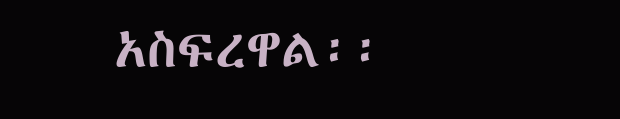አስፍረዋል፡፡